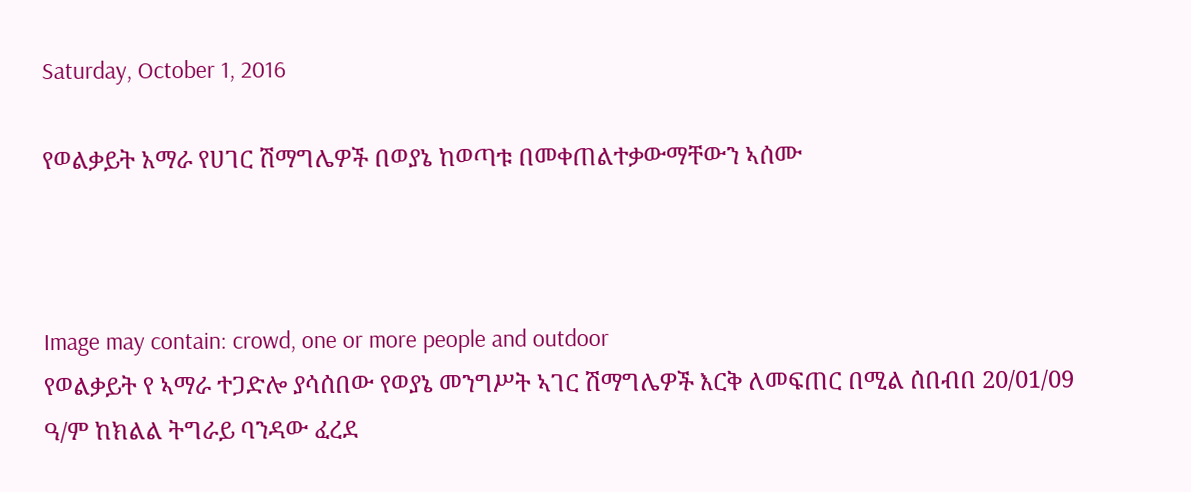Saturday, October 1, 2016

የወልቃይት አማራ የሀገር ሽማግሌዎች በወያኔ ከወጣቱ በመቀጠልተቃውማቸውን ኣሰሙ



Image may contain: crowd, one or more people and outdoor
የወልቃይት የ ኣማራ ተጋድሎ ያሳሰበው የወያኔ መንግሥት ኣገር ሽማግሌዎች እርቅ ለመፍጠር በሚል ሰበብበ 20/01/09 ዓ/ም ከክልል ትግራይ ባንዳው ፈረደ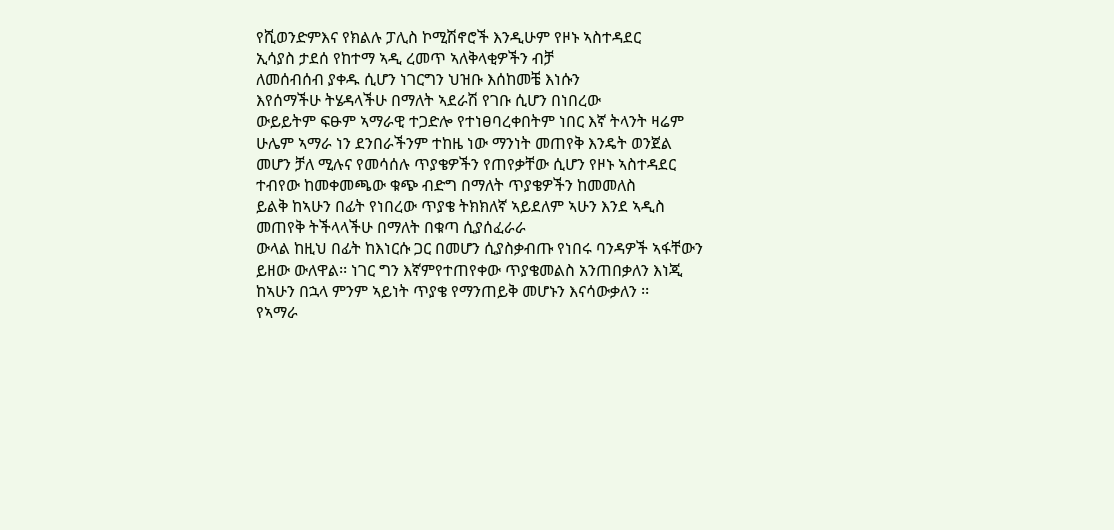የሺወንድምእና የክልሉ ፓሊስ ኮሚሽኖሮች እንዲሁም የዞኑ ኣስተዳደር
ኢሳያስ ታደሰ የከተማ ኣዲ ረመጥ ኣለቅላቂዎችን ብቻ
ለመሰብሰብ ያቀዱ ሲሆን ነገርግን ህዝቡ እሰከመቼ እነሱን
እየሰማችሁ ትሄዳላችሁ በማለት ኣደራሽ የገቡ ሲሆን በነበረው
ውይይትም ፍፁም ኣማራዊ ተጋድሎ የተነፀባረቀበትም ነበር እኛ ትላንት ዛሬም ሁሌም ኣማራ ነን ደንበራችንም ተከዜ ነው ማንነት መጠየቅ እንዴት ወንጀል መሆን ቻለ ሚሉና የመሳሰሉ ጥያቄዎችን የጠየቃቸው ሲሆን የዞኑ ኣስተዳደር ተብየው ከመቀመጫው ቁጭ ብድግ በማለት ጥያቄዎችን ከመመለስ
ይልቅ ከኣሁን በፊት የነበረው ጥያቄ ትክክለኛ ኣይደለም ኣሁን እንደ ኣዲስ መጠየቅ ትችላላችሁ በማለት በቁጣ ሲያሰፈራራ
ውላል ከዚህ በፊት ከእነርሱ ጋር በመሆን ሲያስቃብጡ የነበሩ ባንዳዎች ኣፋቸውን ይዘው ውለዋል፡፡ ነገር ግን እኛምየተጠየቀው ጥያቄመልስ አንጠበቃለን እነጂ ከኣሁን በኋላ ምንም ኣይነት ጥያቄ የማንጠይቅ መሆኑን እናሳውቃለን ፡፡
የኣማራ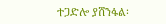ተጋድሎ ያሸንፋል፡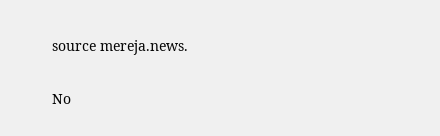source mereja.news.

No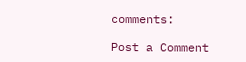comments:

Post a Comment